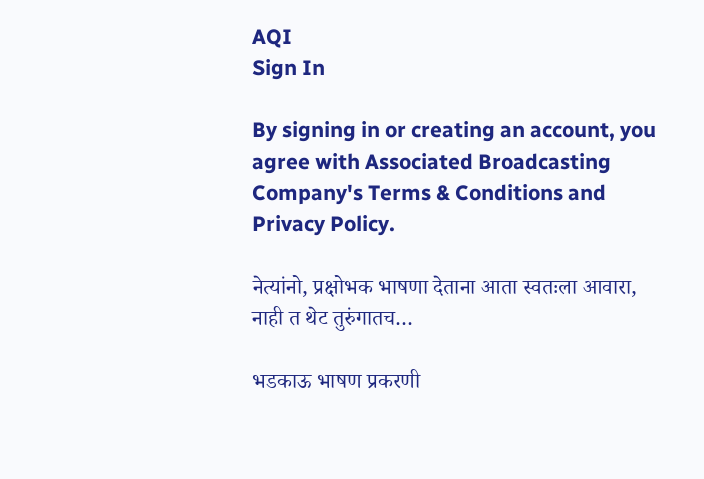AQI
Sign In

By signing in or creating an account, you agree with Associated Broadcasting Company's Terms & Conditions and Privacy Policy.

नेत्यांनो, प्रक्षोभक भाषणा देताना आता स्वतःला आवारा, नाही त थेट तुरुंगातच…

भडकाऊ भाषण प्रकरणी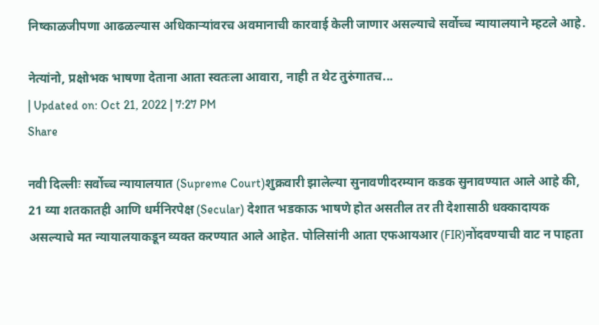निष्काळजीपणा आढळल्यास अधिकाऱ्यांवरच अवमानाची कारवाई केली जाणार असल्याचे सर्वोच्च न्यायालयाने म्हटले आहे.

नेत्यांनो, प्रक्षोभक भाषणा देताना आता स्वतःला आवारा, नाही त थेट तुरुंगातच...
| Updated on: Oct 21, 2022 | 7:27 PM
Share

नवी दिल्लीः सर्वोच्च न्यायालयात (Supreme Court)शुक्रवारी झालेल्या सुनावणीदरम्यान कडक सुनावण्यात आले आहे की, 21 व्या शतकातही आणि धर्मनिरपेक्ष (Secular) देशात भडकाऊ भाषणे होत असतील तर ती देशासाठी धक्कादायक असल्याचे मत न्यायालयाकडून व्यक्त करण्यात आले आहेत. पोलिसांनी आता एफआयआर (FIR)नोंदवण्याची वाट न पाहता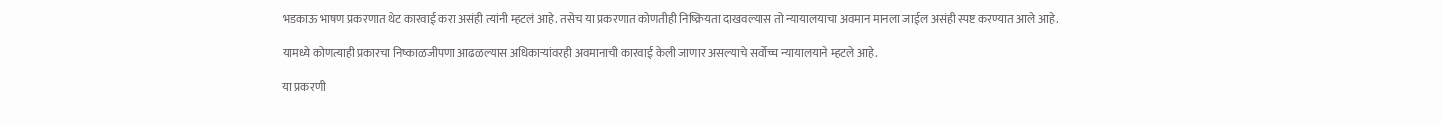भडकाऊ भाषण प्रकरणात थेट कारवाई करा असंही त्यांनी म्हटलं आहे. तसेच या प्रकरणात कोणतीही निष्क्रियता दाखवल्यास तो न्यायालयाचा अवमान मानला जाईल असंही स्पष्ट करण्यात आले आहे.

यामध्ये कोणत्याही प्रकारचा निष्काळजीपणा आढळल्यास अधिकाऱ्यांवरही अवमानाची कारवाई केली जाणार असल्याचे सर्वोच्च न्यायालयाने म्हटले आहे.

या प्रकरणी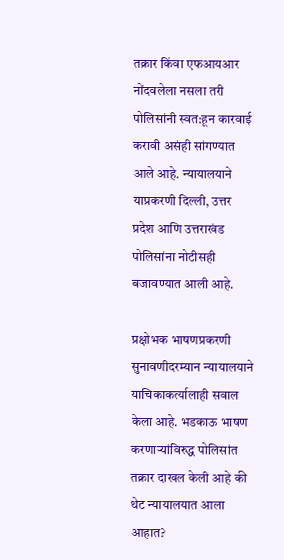तक्रार किंवा एफआयआर नोंदवलेला नसला तरी पोलिसांनी स्वत:हून कारवाई करावी असंही सांगण्यात आले आहे. न्यायालयाने याप्रकरणी दिल्ली, उत्तर प्रदेश आणि उत्तराखंड पोलिसांना नोटीसही बजावण्यात आली आहे.

प्रक्षोभक भाषणप्रकरणी सुनावणीदरम्यान न्यायालयाने याचिकाकर्त्यालाही सवाल केला आहे. भडकाऊ भाषण करणाऱ्यांविरुद्ध पोलिसांत तक्रार दाखल केली आहे की थेट न्यायालयात आला आहात?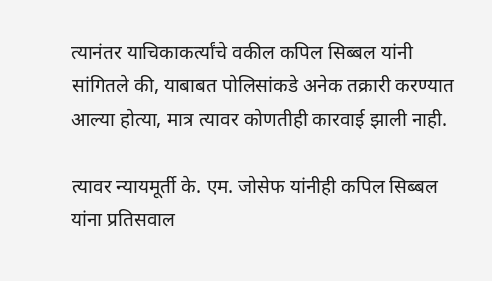त्यानंतर याचिकाकर्त्यांचे वकील कपिल सिब्बल यांनी सांगितले की, याबाबत पोलिसांकडे अनेक तक्रारी करण्यात आल्या होत्या, मात्र त्यावर कोणतीही कारवाई झाली नाही.

त्यावर न्यायमूर्ती के. एम. जोसेफ यांनीही कपिल सिब्बल यांना प्रतिसवाल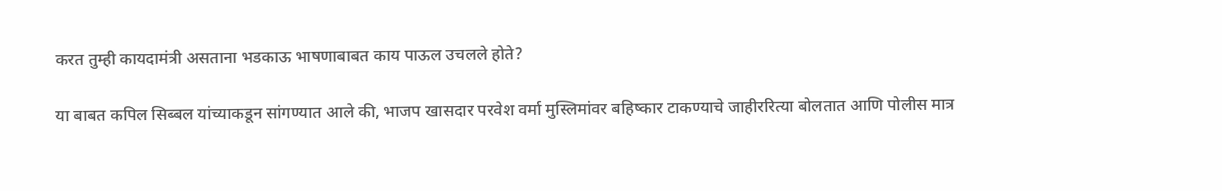करत तुम्ही कायदामंत्री असताना भडकाऊ भाषणाबाबत काय पाऊल उचलले होते?

या बाबत कपिल सिब्बल यांच्याकडून सांगण्यात आले की, भाजप खासदार परवेश वर्मा मुस्लिमांवर बहिष्कार टाकण्याचे जाहीररित्या बोलतात आणि पोलीस मात्र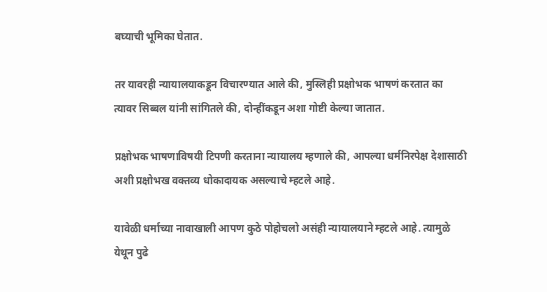बघ्याची भूमिका घेतात.

तर यावरही न्यायालयाकडून विचारण्यात आले की, मुस्लिही प्रक्षोभक भाषणं करतात का त्यावर सिब्बल यांनी सांगितले की, दोन्हींकडून अशा गोष्टी केल्या जातात.

प्रक्षोभक भाषणाविषयी टिपणी करताना न्यायालय म्हणाले की, आपल्या धर्मनिरपेक्ष देशासाठी अशी प्रक्षोभख वक्तव्य धोकादायक असल्याचे म्हटले आहे.

यावेळी धर्माच्या नावाखाली आपण कुठे पोहोचलो असंही न्यायालयाने म्हटले आहे. त्यामुळे येथून पुढे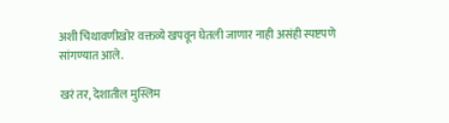अशी चिथावणीखोर वक्तव्ये खपवून घेतली जाणार नाही असंही स्पष्टपणे सांगण्यात आले.

खरं तर, देशातील मुस्लिम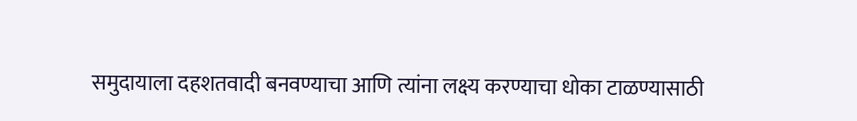समुदायाला दहशतवादी बनवण्याचा आणि त्यांना लक्ष्य करण्याचा धोका टाळण्यासाठी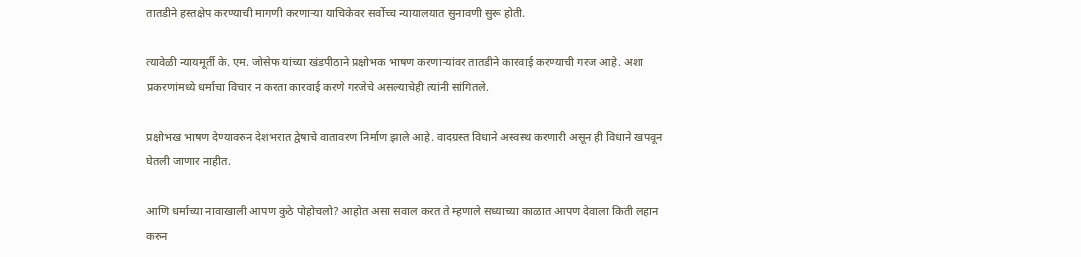तातडीने हस्तक्षेप करण्याची मागणी करणाऱ्या याचिकेवर सर्वोच्च न्यायालयात सुनावणी सुरू होती.

त्यावेळी न्यायमूर्ती के. एम. जोसेफ यांच्या खंडपीठाने प्रक्षोभक भाषण करणाऱ्यांवर तातडीने कारवाई करण्याची गरज आहे. अशा प्रकरणांमध्ये धर्माचा विचार न करता कारवाई करणे गरजेचे असल्याचेही त्यांनी सांगितले.

प्रक्षोभख भाषण देण्यावरुन देशभरात द्वेषाचे वातावरण निर्माण झाले आहे. वादग्रस्त विधाने अस्वस्थ करणारी असून ही विधाने खपवून घेतली जाणार नाहीत.

आणि धर्माच्या नावाखाली आपण कुठे पोहोचलो? आहोत असा सवाल करत ते म्हणाले सध्याच्या काळात आपण देवाला किती लहान करुन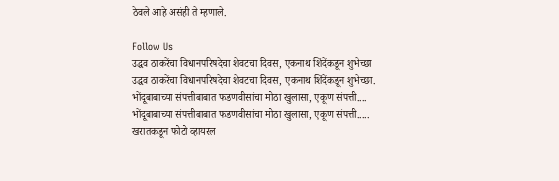ठेवले आहे असंही ते म्हणाले.

Follow Us
उद्धव ठाकरेंचा विधानपरिषदेचा शेवटचा दिवस, एकनाथ शिंदेंकडून शुभेच्छा
उद्धव ठाकरेंचा विधानपरिषदेचा शेवटचा दिवस, एकनाथ शिंदेंकडून शुभेच्छा.
भोंदूबाबाच्या संपत्तीबाबात फडणवीसांचा मोठा खुलासा, एकूण संपत्ती....
भोंदूबाबाच्या संपत्तीबाबात फडणवीसांचा मोठा खुलासा, एकूण संपत्ती.....
खरातकडून फोटो व्हायरल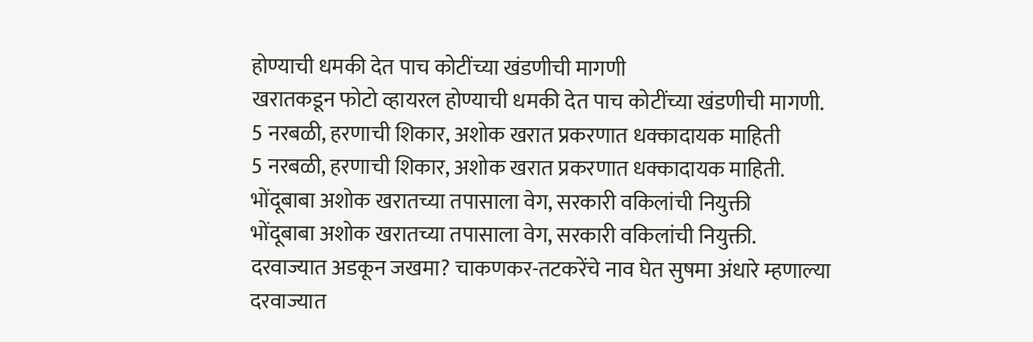होण्याची धमकी देत पाच कोटींच्या खंडणीची मागणी
खरातकडून फोटो व्हायरल होण्याची धमकी देत पाच कोटींच्या खंडणीची मागणी.
5 नरबळी, हरणाची शिकार, अशोक खरात प्रकरणात धक्कादायक माहिती
5 नरबळी, हरणाची शिकार, अशोक खरात प्रकरणात धक्कादायक माहिती.
भोंदूबाबा अशोक खरातच्या तपासाला वेग, सरकारी वकिलांची नियुक्ती
भोंदूबाबा अशोक खरातच्या तपासाला वेग, सरकारी वकिलांची नियुक्ती.
दरवाज्यात अडकून जखमा? चाकणकर-तटकरेंचे नाव घेत सुषमा अंधारे म्हणाल्या
दरवाज्यात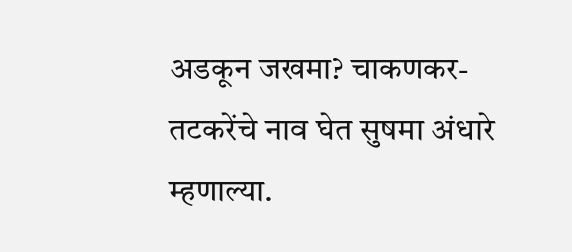अडकून जखमा? चाकणकर-तटकरेंचे नाव घेत सुषमा अंधारे म्हणाल्या.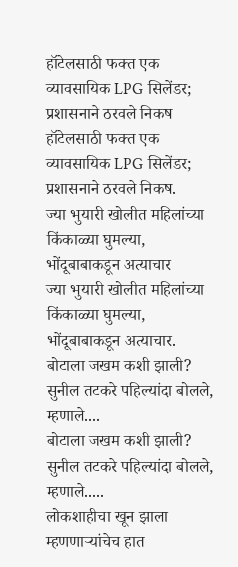हॉटेलसाठी फक्त एक व्यावसायिक LPG सिलेंडर; प्रशासनाने ठरवले निकष
हॉटेलसाठी फक्त एक व्यावसायिक LPG सिलेंडर; प्रशासनाने ठरवले निकष.
ज्या भुयारी खोलीत महिलांच्या किंकाळ्या घुमल्या, भोंदूबाबाकडून अत्याचार
ज्या भुयारी खोलीत महिलांच्या किंकाळ्या घुमल्या, भोंदूबाबाकडून अत्याचार.
बोटाला जखम कशी झाली? सुनील तटकरे पहिल्यांदा बोलले, म्हणाले....
बोटाला जखम कशी झाली? सुनील तटकरे पहिल्यांदा बोलले, म्हणाले.....
लोकशाहीचा खून झाला म्हणणाऱ्यांचेच हात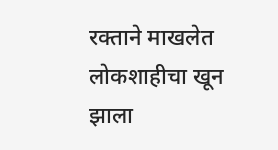रक्ताने माखलेत
लोकशाहीचा खून झाला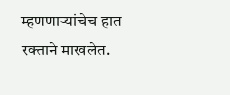म्हणणाऱ्यांचेच हात रक्ताने माखलेत.